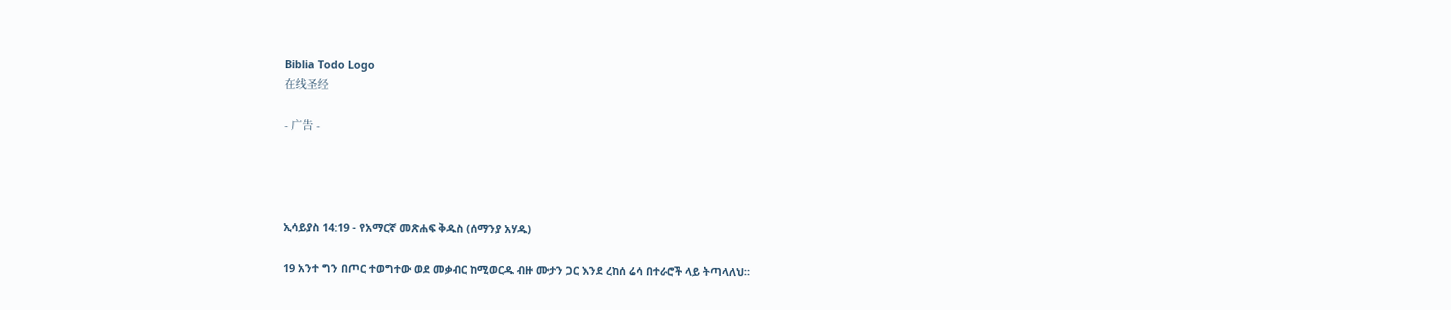Biblia Todo Logo
在线圣经

- 广告 -




ኢሳይያስ 14:19 - የአማርኛ መጽሐፍ ቅዱስ (ሰማንያ አሃዱ)

19 አንተ ግን በጦር ተወግተው ወደ መቃብር ከሚወርዱ ብዙ ሙታን ጋር እንደ ረከሰ ሬሳ በተራሮች ላይ ትጣላለህ።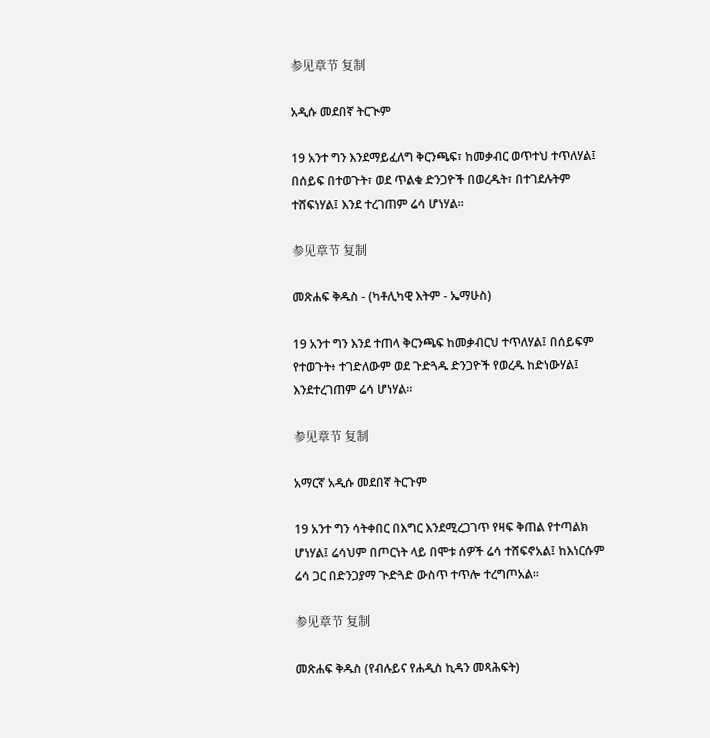参见章节 复制

አዲሱ መደበኛ ትርጒም

19 አንተ ግን እንደማይፈለግ ቅርንጫፍ፣ ከመቃብር ወጥተህ ተጥለሃል፤ በሰይፍ በተወጉት፣ ወደ ጥልቁ ድንጋዮች በወረዱት፣ በተገደሉትም ተሸፍነሃል፤ እንደ ተረገጠም ሬሳ ሆነሃል።

参见章节 复制

መጽሐፍ ቅዱስ - (ካቶሊካዊ እትም - ኤማሁስ)

19 አንተ ግን እንደ ተጠላ ቅርንጫፍ ከመቃብርህ ተጥለሃል፤ በሰይፍም የተወጉት፥ ተገድለውም ወደ ጉድጓዱ ድንጋዮች የወረዱ ከድነውሃል፤ እንደተረገጠም ሬሳ ሆነሃል።

参见章节 复制

አማርኛ አዲሱ መደበኛ ትርጉም

19 አንተ ግን ሳትቀበር በእግር እንደሚረጋገጥ የዛፍ ቅጠል የተጣልክ ሆነሃል፤ ሬሳህም በጦርነት ላይ በሞቱ ሰዎች ሬሳ ተሸፍኖአል፤ ከእነርሱም ሬሳ ጋር በድንጋያማ ጒድጓድ ውስጥ ተጥሎ ተረግጦአል።

参见章节 复制

መጽሐፍ ቅዱስ (የብሉይና የሐዲስ ኪዳን መጻሕፍት)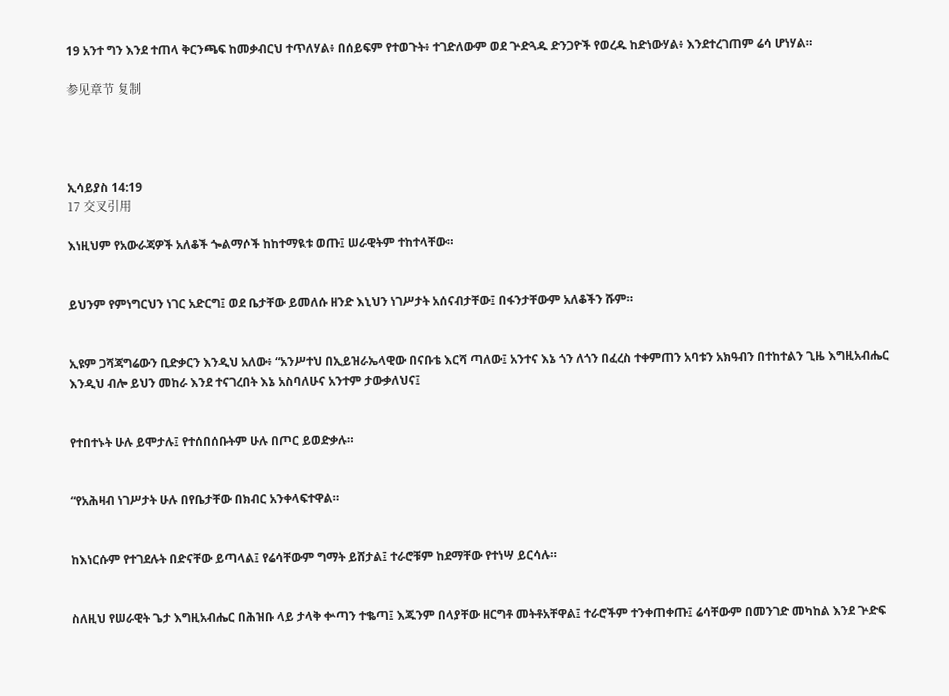19 አንተ ግን እንደ ተጠላ ቅርንጫፍ ከመቃብርህ ተጥለሃል፥ በሰይፍም የተወጉት፥ ተገድለውም ወደ ጕድጓዱ ድንጋዮች የወረዱ ከድነውሃል፥ እንደተረገጠም ሬሳ ሆነሃል።

参见章节 复制




ኢሳይያስ 14:19
17 交叉引用

እነዚህም የአውራጃዎች አለቆች ጐልማሶች ከከተማዪቱ ወጡ፤ ሠራዊትም ተከተላቸው።


ይህንም የምነግርህን ነገር አድርግ፤ ወደ ቤታቸው ይመለሱ ዘንድ እኒህን ነገሥታት አሰናብታቸው፤ በፋንታቸውም አለቆችን ሹም።


ኢዩም ጋሻጃግሬውን ቢድቃርን እንዲህ አለው፥ “አንሥተህ በኢይዝራኤላዊው በናቡቴ እርሻ ጣለው፤ አንተና እኔ ጎን ለጎን በፈረስ ተቀምጠን አባቱን አክዓብን በተከተልን ጊዜ እግዚአብሔር እንዲህ ብሎ ይህን መከራ እንደ ተናገረበት እኔ አስባለሁና አንተም ታውቃለህና፤


የተበተኑት ሁሉ ይሞታሉ፤ የተሰበሰቡትም ሁሉ በጦር ይወድቃሉ።


“የአሕዛብ ነገሥታት ሁሉ በየቤታቸው በክብር አንቀላፍተዋል።


ከእነርሱም የተገደሉት በድናቸው ይጣላል፤ የሬሳቸውም ግማት ይሸታል፤ ተራሮቹም ከደማቸው የተነሣ ይርሳሉ።


ስለዚህ የሠራዊት ጌታ እግዚአብሔር በሕዝቡ ላይ ታላቅ ቍጣን ተቈጣ፤ እጁንም በላያቸው ዘርግቶ መትቶአቸዋል፤ ተራሮችም ተንቀጠቀጡ፤ ሬሳቸውም በመንገድ መካከል እንደ ጕድፍ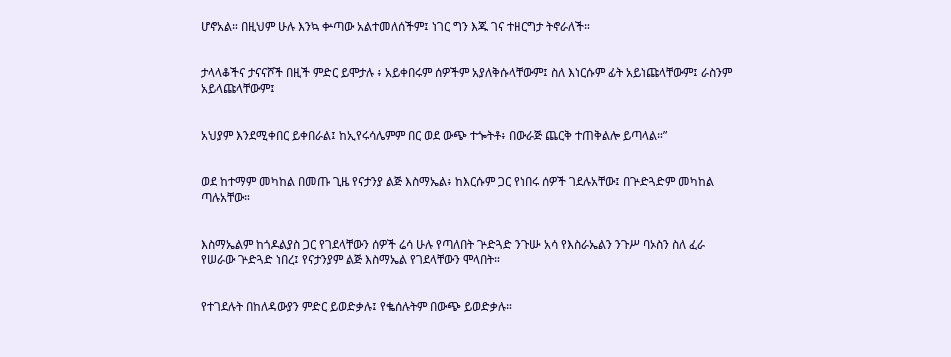ሆኖአል። በዚህም ሁሉ እንኳ ቍጣው አልተመለሰችም፤ ነገር ግን እጁ ገና ተዘርግታ ትኖራለች።


ታላላቆችና ታናናሾች በዚች ምድር ይሞታሉ ፥ አይቀበሩም ሰዎችም አያለቅሱላቸውም፤ ስለ እነርሱም ፊት አይነጩላቸውም፤ ራስንም አይላጩላቸውም፤


አህያም እንደሚቀበር ይቀበራል፤ ከኢየሩሳሌምም በር ወደ ውጭ ተጐትቶ፥ በውራጅ ጨርቅ ተጠቅልሎ ይጣላል።”


ወደ ከተማም መካከል በመጡ ጊዜ የናታንያ ልጅ እስማኤል፥ ከእርሱም ጋር የነበሩ ሰዎች ገደሉአቸው፤ በጕድጓድም መካከል ጣሉአቸው።


እስማኤልም ከጎዶልያስ ጋር የገደላቸውን ሰዎች ሬሳ ሁሉ የጣለበት ጕድጓድ ንጉሡ አሳ የእስራኤልን ንጉሥ ባኦስን ስለ ፈራ የሠራው ጕድጓድ ነበረ፤ የናታንያም ልጅ እስማኤል የገደላቸውን ሞላበት።


የተገደሉት በከለዳውያን ምድር ይወድቃሉ፤ የቈሰሉትም በውጭ ይወድቃሉ።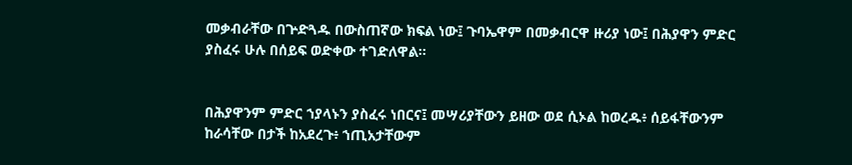መቃብራቸው በጕድጓዱ በውስጠኛው ክፍል ነው፤ ጉባኤዋም በመቃብርዋ ዙሪያ ነው፤ በሕያዋን ምድር ያስፈሩ ሁሉ በሰይፍ ወድቀው ተገድለዋል።


በሕያዋንም ምድር ኀያላኑን ያስፈሩ ነበርና፤ መሣሪያቸውን ይዘው ወደ ሲኦል ከወረዱ፥ ሰይፋቸውንም ከራሳቸው በታች ከአደረጉ፥ ኀጢአታቸውም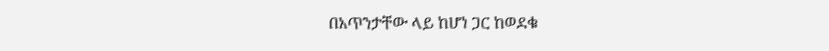በአጥንታቸው ላይ ከሆነ ጋር ከወደቁ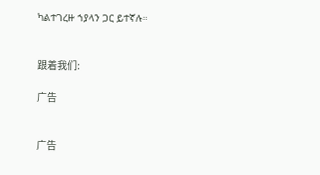ካልተገረዙ ኀያላን ጋር ይተኛሉ።


跟着我们:

广告


广告